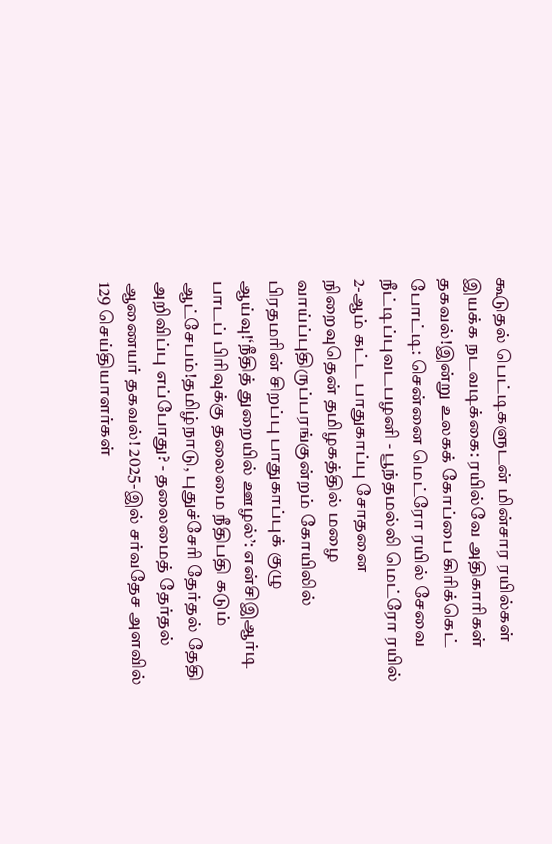கூடுதல் பெட்டிகளுடன் மின்சார ரயில்கள் இயக்க நடவடிக்கை: ரயில்வே அதிகாரிகள் தகவல்!இன்று உலகக் கோப்பை கிரிக்கெட் போட்டி: சென்னை மெட்ரோ ரயில் சேவை நீட்டிப்புவடபழனி - பூந்தமல்லி மெட்ரோ ரயில் 2-ஆம் கட்ட பாதுகாப்பு சோதனை நிறைவுதென் தமிழகத்தில் மழை வாய்ப்புதிருப்பரங்குன்றம் கோயிலில் பிரதமரின் சிறப்பு பாதுகாப்புக் குழு ஆய்வு!‘நீதித் துறையில் ஊழல்’: என்சிஇஆர்டி பாடப் பிரிவுக்கு தலைமை நீதிபதி கடும் ஆட்சேபம்!தமிழ்நாடு, புதுச்சேரி தேர்தல் தேதி அறிவிப்பு எப்போது? - தலைமைத் தேர்தல் ஆணையர் தகவல்! 2025-இல் சர்வதேச அளவில் 129 செய்தியாளர்கள்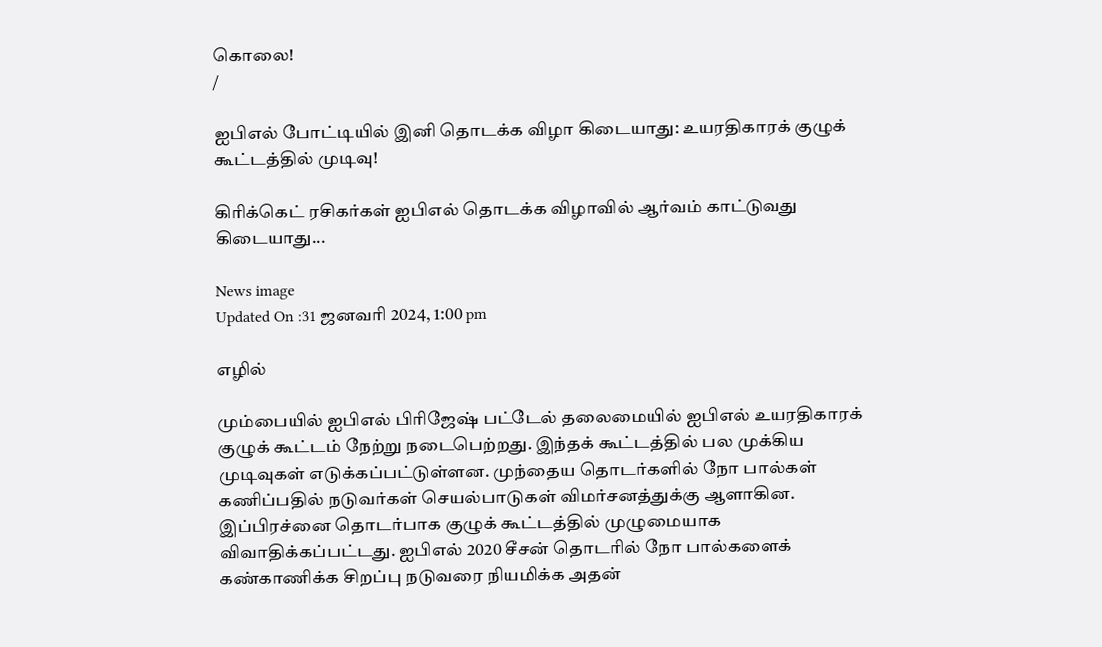கொலை!
/

ஐபிஎல் போட்டியில் இனி தொடக்க விழா கிடையாது: உயரதிகாரக் குழுக் கூட்டத்தில் முடிவு!

கிரிக்கெட் ரசிகர்கள் ஐபிஎல் தொடக்க விழாவில் ஆர்வம் காட்டுவது கிடையாது...

News image
Updated On :31 ஜனவரி 2024, 1:00 pm

எழில்

மும்பையில் ஐபிஎல் பிரிஜேஷ் பட்டேல் தலைமையில் ஐபிஎல் உயரதிகாரக் குழுக் கூட்டம் நேற்று நடைபெற்றது. இந்தக் கூட்டத்தில் பல முக்கிய முடிவுகள் எடுக்கப்பட்டுள்ளன. முந்தைய தொடர்களில் நோ பால்கள் கணிப்பதில் நடுவர்கள் செயல்பாடுகள் விமர்சனத்துக்கு ஆளாகின. இப்பிரச்னை தொடர்பாக குழுக் கூட்டத்தில் முழுமையாக விவாதிக்கப்பட்டது. ஐபிஎல் 2020 சீசன் தொடரில் நோ பால்களைக் கண்காணிக்க சிறப்பு நடுவரை நியமிக்க அதன்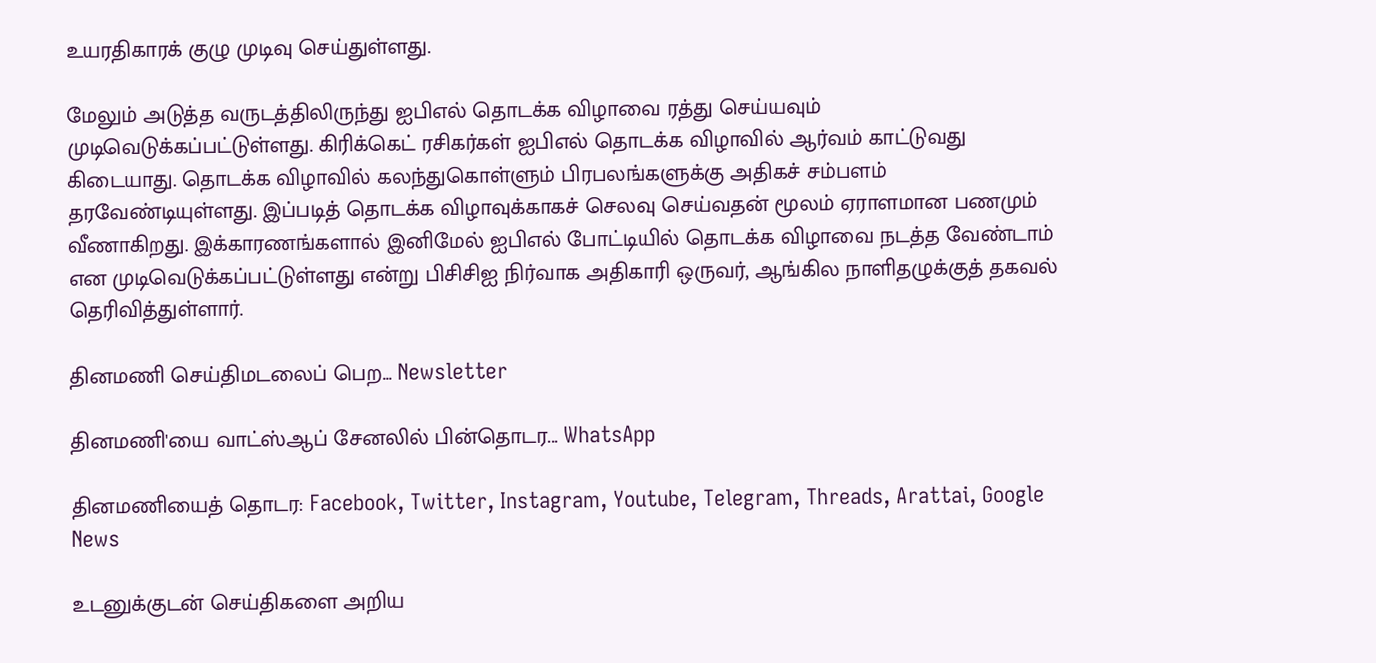உயரதிகாரக் குழு முடிவு செய்துள்ளது.

மேலும் அடுத்த வருடத்திலிருந்து ஐபிஎல் தொடக்க விழாவை ரத்து செய்யவும் முடிவெடுக்கப்பட்டுள்ளது. கிரிக்கெட் ரசிகர்கள் ஐபிஎல் தொடக்க விழாவில் ஆர்வம் காட்டுவது கிடையாது. தொடக்க விழாவில் கலந்துகொள்ளும் பிரபலங்களுக்கு அதிகச் சம்பளம் தரவேண்டியுள்ளது. இப்படித் தொடக்க விழாவுக்காகச் செலவு செய்வதன் மூலம் ஏராளமான பணமும் வீணாகிறது. இக்காரணங்களால் இனிமேல் ஐபிஎல் போட்டியில் தொடக்க விழாவை நடத்த வேண்டாம் என முடிவெடுக்கப்பட்டுள்ளது என்று பிசிசிஐ நிர்வாக அதிகாரி ஒருவர், ஆங்கில நாளிதழுக்குத் தகவல் தெரிவித்துள்ளார்.

தினமணி செய்திமடலைப் பெற... Newsletter

தினமணி'யை வாட்ஸ்ஆப் சேனலில் பின்தொடர... WhatsApp

தினமணியைத் தொடர: Facebook, Twitter, Instagram, Youtube, Telegram, Threads, Arattai, Google News

உடனுக்குடன் செய்திகளை அறிய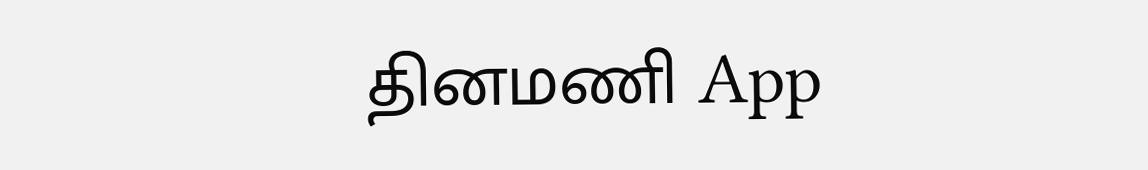தினமணி App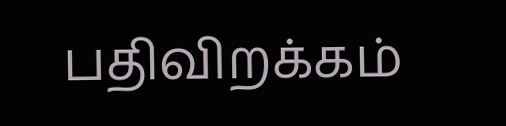பதிவிறக்கம்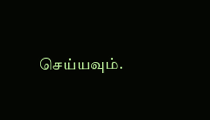செய்யவும்.